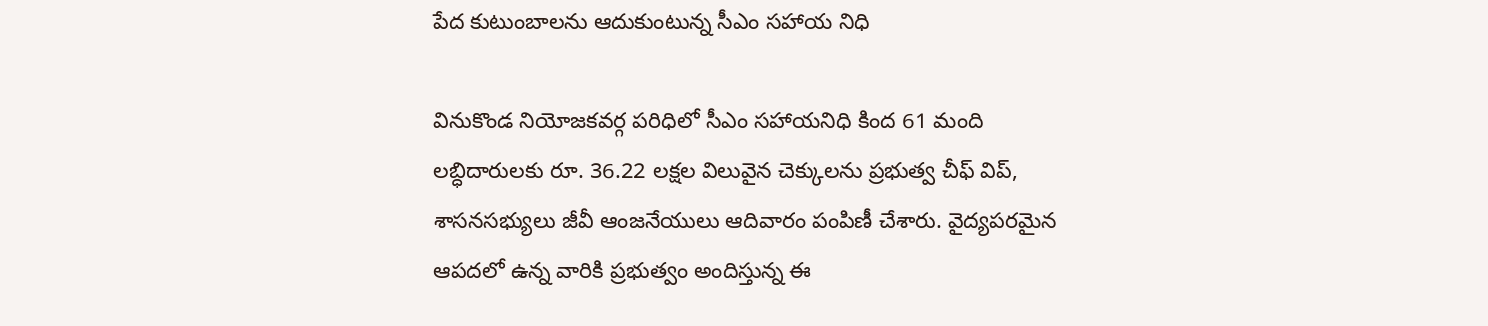పేద కుటుంబాలను ఆదుకుంటున్న సీఎం సహాయ నిధి

వినుకొండ నియోజకవర్గ పరిధిలో సీఎం సహాయనిధి కింద 61 మంది లబ్ధిదారులకు రూ. 36.22 లక్షల విలువైన చెక్కులను ప్రభుత్వ చీఫ్ విప్, శాసనసభ్యులు జీవీ ఆంజనేయులు ఆదివారం పంపిణీ చేశారు. వైద్యపరమైన ఆపదలో ఉన్న వారికి ప్రభుత్వం అందిస్తున్న ఈ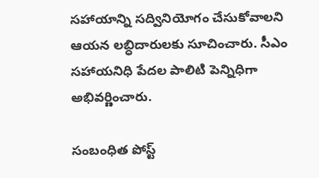సహాయాన్ని సద్వినియోగం చేసుకోవాలని ఆయన లబ్ధిదారులకు సూచించారు. సీఎం సహాయనిధి పేదల పాలిటి పెన్నిధిగా అభివర్ణించారు.

సంబంధిత పోస్ట్